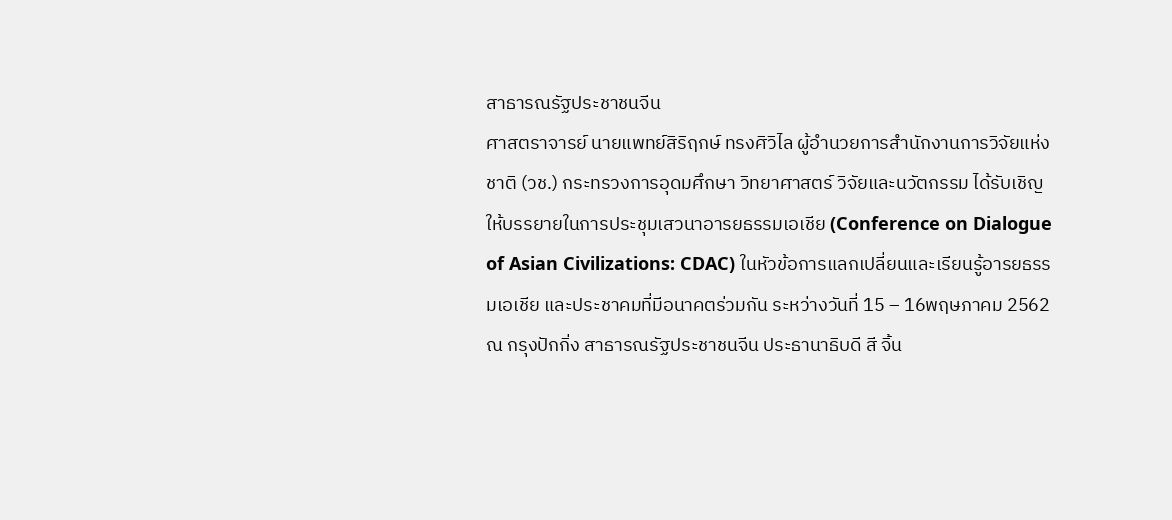สาธารณรัฐประชาชนจีน
ศาสตราจารย์ นายแพทย์สิริฤกษ์ ทรงศิวิไล ผู้อำนวยการสำนักงานการวิจัยแห่งชาติ (วช.) กระทรวงการอุดมศึกษา วิทยาศาสตร์ วิจัยและนวัตกรรม ได้รับเชิญให้บรรยายในการประชุมเสวนาอารยธรรมเอเชีย (Conference on Dialogue of Asian Civilizations: CDAC) ในหัวข้อการแลกเปลี่ยนและเรียนรู้อารยธรรมเอเชีย และประชาคมที่มีอนาคตร่วมกัน ระหว่างวันที่ 15 – 16พฤษภาคม 2562 ณ กรุงปักกิ่ง สาธารณรัฐประชาชนจีน ประธานาธิบดี สี จิ้น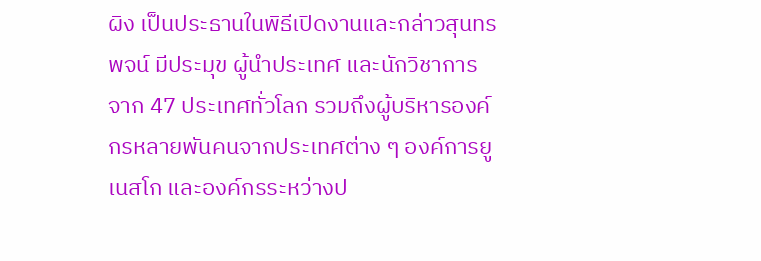ผิง เป็นประธานในพิธีเปิดงานและกล่าวสุนทรพจน์ มีประมุข ผู้นำประเทศ และนักวิชาการ จาก 47 ประเทศทั่วโลก รวมถึงผู้บริหารองค์กรหลายพันคนจากประเทศต่าง ๆ องค์การยูเนสโก และองค์กรระหว่างป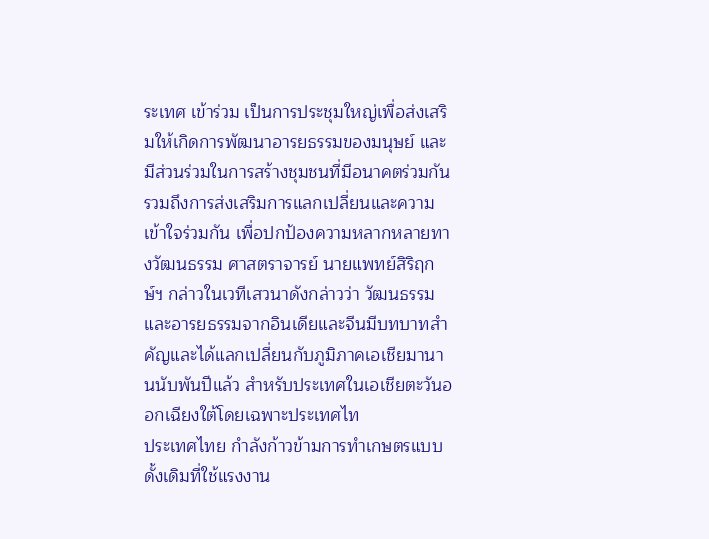ระเทศ เข้าร่วม เป็นการประชุมใหญ่เพื่อส่งเสริมให้เกิดการพัฒนาอารยธรรมของมนุษย์ และมีส่วนร่วมในการสร้างชุมชนที่มีอนาคตร่วมกัน รวมถึงการส่งเสริมการแลกเปลี่ยนและความเข้าใจร่วมกัน เพื่อปกป้องความหลากหลายทางวัฒนธรรม ศาสตราจารย์ นายแพทย์สิริฤกษ์ฯ กล่าวในเวทีเสวนาดังกล่าวว่า วัฒนธรรมและอารยธรรมจากอินเดียและจีนมีบทบาทสำคัญและได้แลกเปลี่ยนกับภูมิภาคเอเชียมานานนับพันปีแล้ว สำหรับประเทศในเอเชียตะวันออกเฉียงใต้โดยเฉพาะประเทศไท
ประเทศไทย กำลังก้าวข้ามการทำเกษตรแบบดั้งเดิมที่ใช้แรงงาน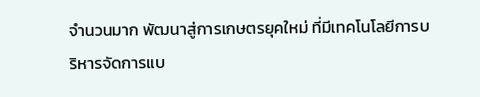จำนวนมาก พัฒนาสู่การเกษตรยุคใหม่ ที่มีเทคโนโลยีการบริหารจัดการแบ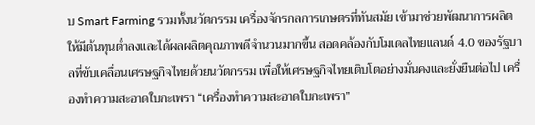บ Smart Farming รวมทั้งนวัตกรรม เครื่องจักรกลการเกษตรที่ทันสมัย เข้ามาช่วยพัฒนาการผลิตให้มีต้นทุนต่ำลงและได้ผลผลิตคุณภาพดีจำนวนมากขึ้น สอดคล้องกับโมเดลไทยแลนด์ 4.0 ของรัฐบาลที่ขับเคลื่อนเศรษฐกิจไทยด้วยนวัตกรรม เพื่อให้เศรษฐกิจไทยเติบโตอย่างมั่นคงและยั่งยืนต่อไป เครื่องทำความสะอาดใบกะเพรา “เครื่องทำความสะอาดใบกะเพรา”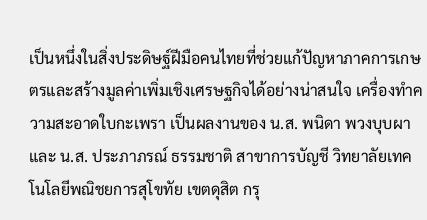เป็นหนึ่งในสิ่งประดิษฐ์ฝีมือคนไทยที่ช่วยแก้ปัญหาภาคการเกษตรและสร้างมูลค่าเพิ่มเชิงเศรษฐกิจได้อย่างน่าสนใจ เครื่องทำความสะอาดใบกะเพรา เป็นผลงานของ น.ส. พนิดา พวงบุบผา และ น.ส. ประภาภรณ์ ธรรมชาติ สาขาการบัญชี วิทยาลัยเทคโนโลยีพณิชยการสุโขทัย เขตดุสิต กรุ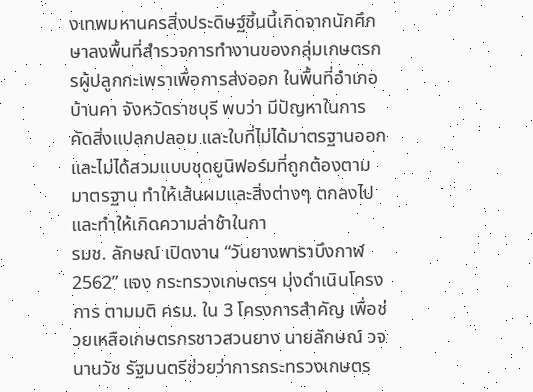งเทพมหานครสิ่งประดิษฐ์ชิ้นนี้เกิดจากนักศึกษาลงพื้นที่สำรวจการทำงานของกลุ่มเกษตรกรผู้ปลูกกะเพราเพื่อการส่งออก ในพื้นที่อำเภอบ้านคา จังหวัดราชบุรี พบว่า มีปัญหาในการคัดสิ่งแปลกปลอม และใบที่ไม่ได้มาตรฐานออก และไม่ได้สวมแบบชุดยูนิฟอร์มที่ถูกต้องตามมาตรฐาน ทำให้เส้นผมและสิ่งต่างๆ ตกลงไป และทำให้เกิดความล่าช้าในกา
รมช. ลักษณ์ เปิดงาน “วันยางพาราบึงกาฬ 2562” แจง กระทรวงเกษตรฯ มุ่งดำเนินโครงการ ตามมติ ครม. ใน 3 โครงการสำคัญ เพื่อช่วยเหลือเกษตรกรชาวสวนยาง นายลักษณ์ วจนานวัช รัฐมนตรีช่วยว่าการกระทรวงเกษตร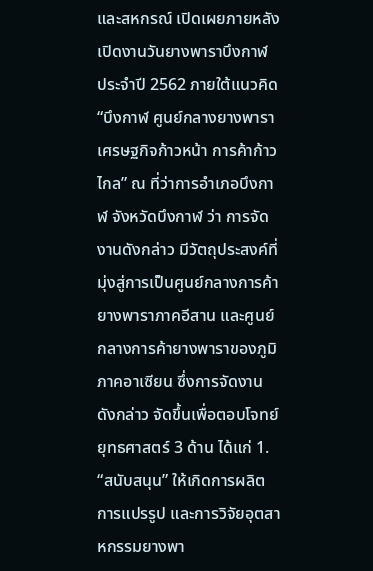และสหกรณ์ เปิดเผยภายหลังเปิดงานวันยางพาราบึงกาฬ ประจำปี 2562 ภายใต้แนวคิด “บึงกาฬ ศูนย์กลางยางพารา เศรษฐกิจก้าวหน้า การค้าก้าวไกล” ณ ที่ว่าการอำเภอบึงกาฬ จังหวัดบึงกาฬ ว่า การจัดงานดังกล่าว มีวัตถุประสงค์ที่มุ่งสู่การเป็นศูนย์กลางการค้ายางพาราภาคอีสาน และศูนย์กลางการค้ายางพาราของภูมิภาคอาเซียน ซึ่งการจัดงานดังกล่าว จัดขึ้นเพื่อตอบโจทย์ยุทธศาสตร์ 3 ด้าน ได้แก่ 1. “สนับสนุน” ให้เกิดการผลิต การแปรรูป และการวิจัยอุตสาหกรรมยางพา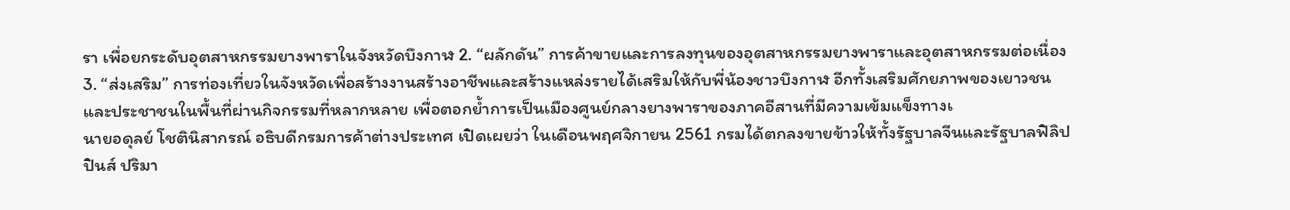รา เพื่อยกระดับอุตสาหกรรมยางพาราในจังหวัดบึงกาฬ 2. “ผลักดัน” การค้าขายและการลงทุนของอุตสาหกรรมยางพาราและอุตสาหกรรมต่อเนื่อง 3. “ส่งเสริม” การท่องเที่ยวในจังหวัดเพื่อสร้างงานสร้างอาชีพและสร้างแหล่งรายได้เสริมให้กับพี่น้องชาวบึงกาฬ อีกทั้งเสริมศักยภาพของเยาวชนและประชาชนในพื้นที่ผ่านกิจกรรมที่หลากหลาย เพื่อตอกย้ำการเป็นเมืองศูนย์กลางยางพาราของภาคอีสานที่มีความเข้มแข็งทางเ
นายอดุลย์ โชตินิสากรณ์ อธิบดีกรมการค้าต่างประเทศ เปิดเผยว่า ในเดือนพฤศจิกายน 2561 กรมได้ตกลงขายข้าวให้ทั้งรัฐบาลจีนและรัฐบาลฟิลิปปินส์ ปริมา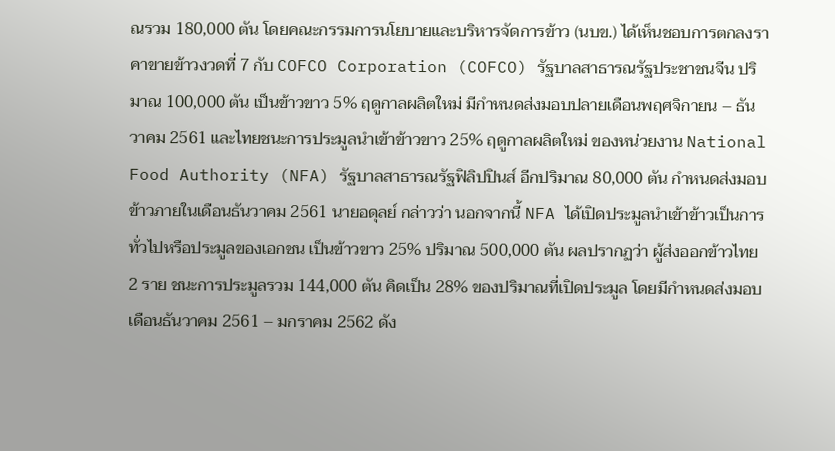ณรวม 180,000 ตัน โดยคณะกรรมการนโยบายและบริหารจัดการข้าว (นบข.) ได้เห็นชอบการตกลงราคาขายข้าวงวดที่ 7 กับ COFCO Corporation (COFCO) รัฐบาลสาธารณรัฐประชาชนจีน ปริมาณ 100,000 ตัน เป็นข้าวขาว 5% ฤดูกาลผลิตใหม่ มีกำหนดส่งมอบปลายเดือนพฤศจิกายน – ธันวาคม 2561 และไทยชนะการประมูลนำเข้าข้าวขาว 25% ฤดูกาลผลิตใหม่ ของหน่วยงาน National Food Authority (NFA) รัฐบาลสาธารณรัฐฟิลิปปินส์ อีกปริมาณ 80,000 ตัน กำหนดส่งมอบข้าวภายในเดือนธันวาคม 2561 นายอดุลย์ กล่าวว่า นอกจากนี้ NFA ได้เปิดประมูลนำเข้าข้าวเป็นการทั่วไปหรือประมูลของเอกชน เป็นข้าวขาว 25% ปริมาณ 500,000 ตัน ผลปรากฏว่า ผู้ส่งออกข้าวไทย 2 ราย ชนะการประมูลรวม 144,000 ตัน คิดเป็น 28% ของปริมาณที่เปิดประมูล โดยมีกำหนดส่งมอบเดือนธันวาคม 2561 – มกราคม 2562 ดัง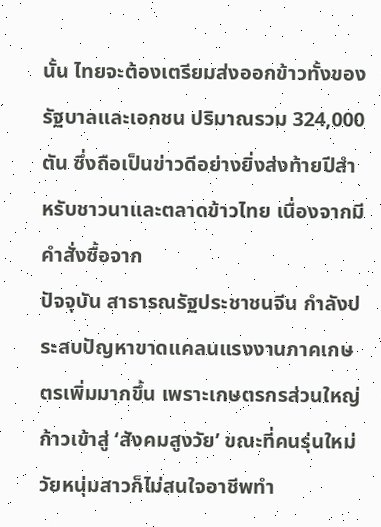นั้น ไทยจะต้องเตรียมส่งออกข้าวทั้งของรัฐบาลและเอกชน ปริมาณรวม 324,000 ตัน ซึ่งถือเป็นข่าวดีอย่างยิ่งส่งท้ายปีสำหรับชาวนาและตลาดข้าวไทย เนื่องจากมีคำสั่งซื้อจาก
ปัจจุบัน สาธารณรัฐประชาชนจีน กำลังประสบปัญหาขาดแคลนแรงงานภาคเกษตรเพิ่มมากขึ้น เพราะเกษตรกรส่วนใหญ่ก้าวเข้าสู่ ‘สังคมสูงวัย’ ขณะที่คนรุ่นใหม่วัยหนุ่มสาวก็ไม่สนใจอาชีพทำ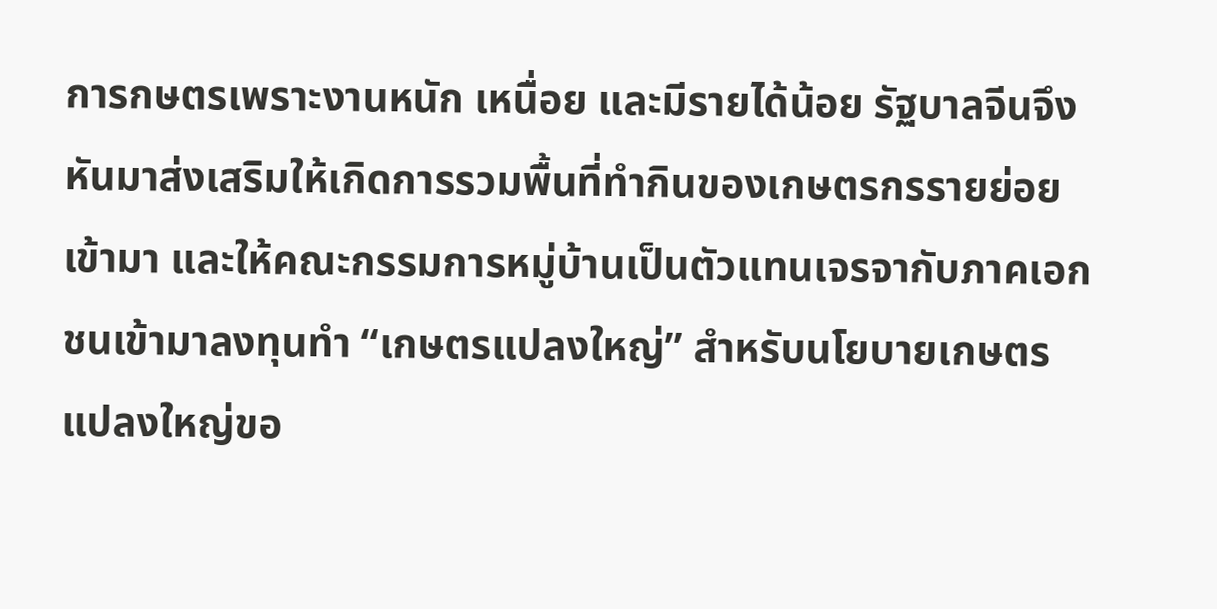การกษตรเพราะงานหนัก เหนื่อย และมีรายได้น้อย รัฐบาลจีนจึงหันมาส่งเสริมให้เกิดการรวมพื้นที่ทำกินของเกษตรกรรายย่อยเข้ามา และให้คณะกรรมการหมู่บ้านเป็นตัวแทนเจรจากับภาคเอกชนเข้ามาลงทุนทำ “เกษตรแปลงใหญ่” สำหรับนโยบายเกษตรแปลงใหญ่ขอ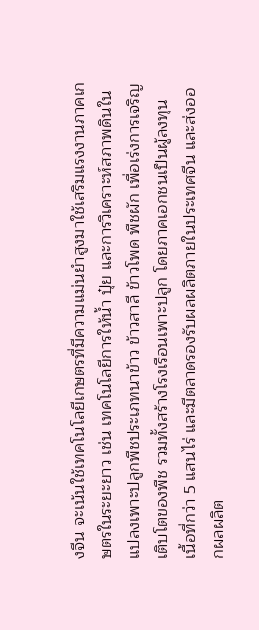งจีน จะเน้นใช้เทคโนโลยีเกษตรที่มีความแม่นยำสูงมาใช้เสริมแรงงานภาคเกษตรในระยะยาว เช่น เทคโนโลยีการให้น้ำ ปุ๋ย และการวิเคราะห์สภาพดินในแปลงเพาะปลูกพืชประเภทนาข้าว ข้าวสาลี ข้าวโพด พืชผัก เพื่อเร่งการเจริญเติบโตของพืช รวมทั้งสร้างโรงเรือนเพาะปลูก โดยภาคเอกชนเป็นผู้ลงทุน เนื้อที่กว่า 5 แสนไร่ และมีตลาดรองรับผลผลิตภายในประเทศจีน และส่งออกผลผลิต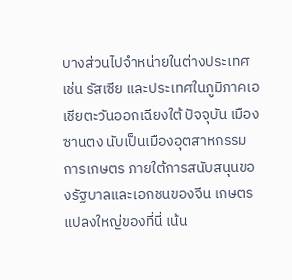บางส่วนไปจำหน่ายในต่างประเทศ เช่น รัสเซีย และประเทศในภูมิภาคเอเชียตะวันออกเฉียงใต้ ปัจจุบัน เมืองซานตง นับเป็นเมืองอุตสาหกรรมการเกษตร ภายใต้การสนับสนุนของรัฐบาลและเอกชนของจีน เกษตรแปลงใหญ่ของที่นี่ เน้น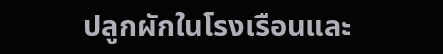ปลูกผักในโรงเรือนและ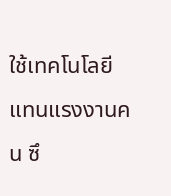ใช้เทคโนโลยีแทนแรงงานคน ซึ